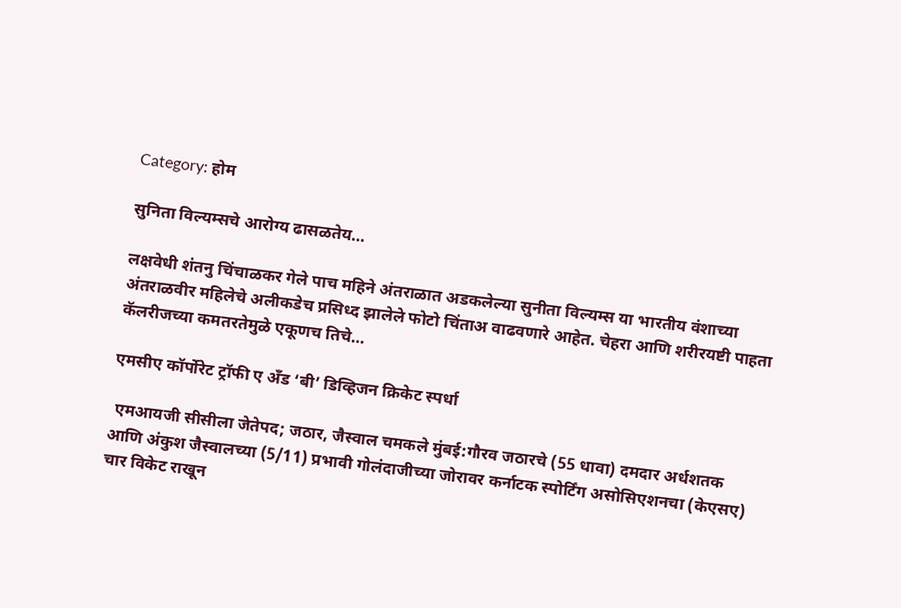Category: होम

सुनिता विल्यम्सचे आरोग्य ढासळतेय…

लक्षवेधी शंतनु चिंचाळकर गेले पाच महिने अंतराळात अडकलेल्या सुनीता विल्यम्स या भारतीय वंशाच्या अंतराळवीर महिलेचे अलीकडेच प्रसिध्द झालेले फोटो चिंताअ वाढवणारे आहेत. चेहरा आणि शरीरयष्टी पाहता कॅलरीजच्या कमतरतेमुळे एकूणच तिचे…

एमसीए कॉर्पोरेट ट्रॉफी ए अँड ‘बी’ डिव्हिजन क्रिकेट स्पर्धा

 एमआयजी सीसीला जेतेपद; जठार, जैस्वाल चमकले मुंबई:गौरव जठारचे (55 धावा) दमदार अर्धशतक आणि अंकुश जैस्वालच्या (5/11) प्रभावी गोलंदाजीच्या जोरावर कर्नाटक स्पोर्टिंग असोसिएशनचा (केएसए) चार विकेट राखून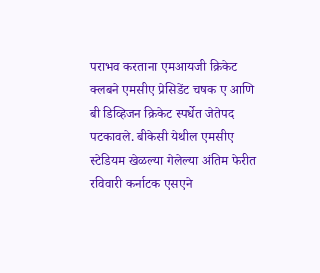पराभव करताना एमआयजी क्रिकेट क्लबने एमसीए प्रेसिडेंट चषक ए आणि बी डिव्हिजन क्रिकेट स्पर्धेत जेतेपद पटकावले. बीकेसी येथील एमसीए स्टेडियम खेळल्या गेलेल्या अंतिम फेरीत रविवारी कर्नाटक एसएने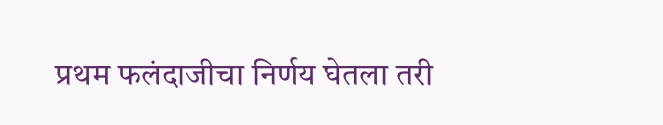प्रथम फलंदाजीचा निर्णय घेतला तरी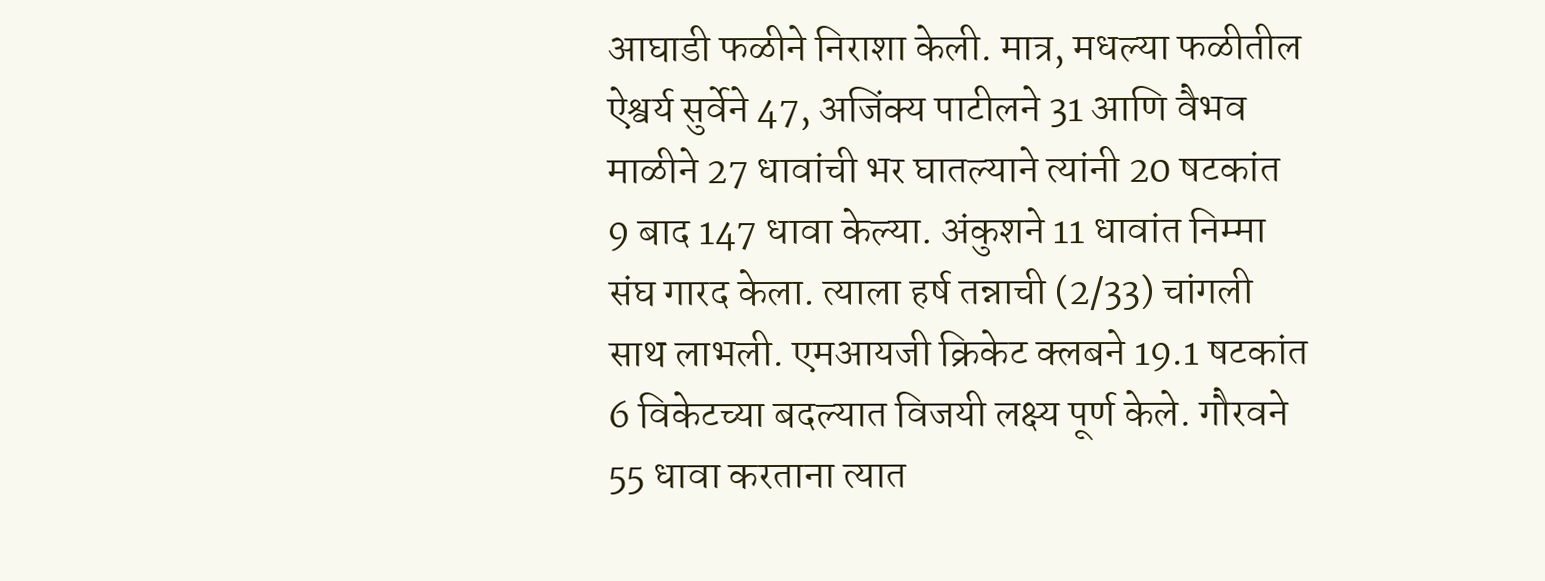आघाडी फळीने निराशा केली. मात्र, मधल्या फळीतील ऐश्वर्य सुर्वेने 47, अजिंक्य पाटीलने 31 आणि वैभव माळीने 27 धावांची भर घातल्याने त्यांनी 20 षटकांत 9 बाद 147 धावा केल्या. अंकुशने 11 धावांत निम्मा संघ गारद केला. त्याला हर्ष तन्नाची (2/33) चांगली साथ लाभली. एमआयजी क्रिकेट क्लबने 19.1 षटकांत 6 विकेटच्या बदल्यात विजयी लक्ष्य पूर्ण केले. गौरवने 55 धावा करताना त्यात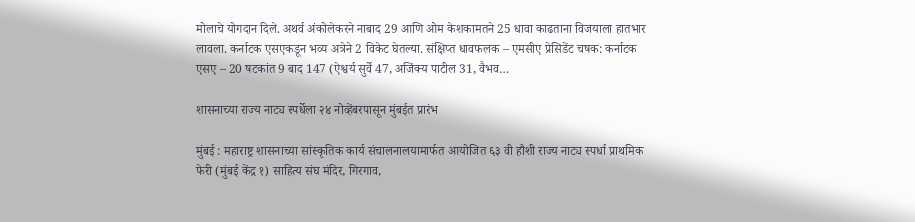मोलाचे योगदान दिले. अथर्व अंकोलेकरने नाबाद 29 आणि ओम केशकामतने 25 धावा काढताना विजयाला हातभार लावला. कर्नाटक एसएकडून भव्य अत्रेने 2 विकेट घेतल्या. संक्षिप्त धावफलक – एमसीए प्रेसिडेंट चषक: कर्नाटक एसए – 20 षटकांत 9 बाद 147 (ऐश्वर्य सुर्वे 47, अजिंक्य पाटील 31, वैभव…

शासनाच्या राज्य नाट्य स्पर्धेला २४ नोव्हेंबरपासून मुंबईत प्रारंभ

मुंबई : महाराष्ट्र शासनाच्या सांस्कृतिक कार्य संचालनालयामार्फत आयोजित ६३ वी हौशी राज्य नाट्य स्पर्धा प्राथमिक फेरी (मुंबई केंद्र १) साहित्य संघ मंदिर, गिरगाव,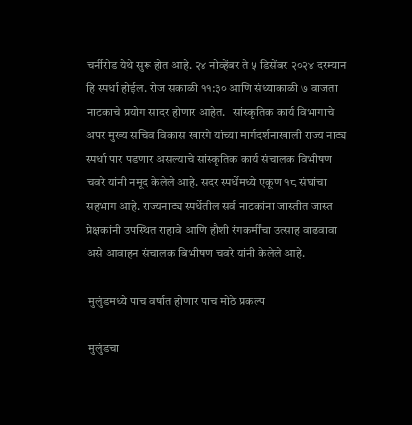चर्नीरोड येथे सुरू होत आहे. २४ नोव्हेंबर ते ५ डिसेंबर २०२४ दरम्यान हि स्पर्धा होईल. रोज सकाळी ११:३० आणि संध्याकाळी ७ वाजता नाटकाचे प्रयोग सादर होणार आहेत.   सांस्कृतिक कार्य विभागाचे अपर मुख्य सचिव विकास खारगे यांच्या मार्गदर्शनाखाली राज्य नाट्य स्पर्धा पार पडणार असल्याचे सांस्कृतिक कार्य संचालक विभीषण चवरे यांनी नमूद केलेले आहे. सदर स्पर्धेमध्ये एकूण १८ संघांचा सहभाग आहे. राज्यनाट्य स्पर्धेतील सर्व नाटकांना जास्तीत जास्त प्रेक्षकांनी उपस्थित राहावे आणि हौशी रंगकर्मींचा उत्साह वाढवावा असे आवाहन संचालक बिभीषण चवरे यांनी केलेले आहे.

 मुलुंडमध्ये पाच वर्षात होणार पाच मोठे प्रकल्प

 मुलुंडचा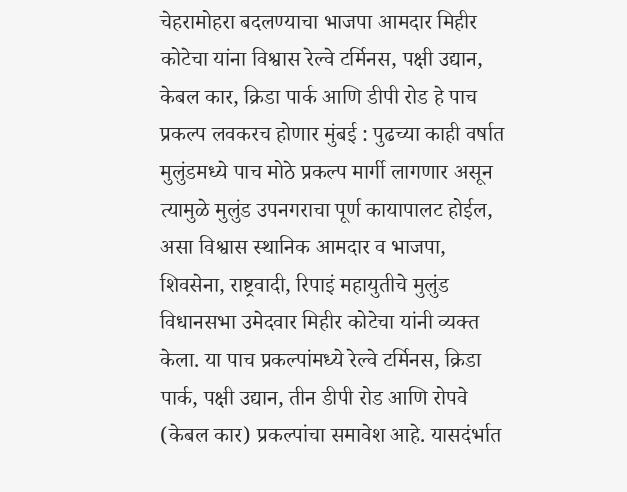चेहरामोहरा बदलण्याचा भाजपा आमदार मिहीर कोटेचा यांना विश्वास रेल्वे टर्मिनस, पक्षी उद्यान, केबल कार, क्रिडा पार्क आणि डीपी रोड हे पाच प्रकल्प लवकरच होणार मुंबई : पुढच्या काही वर्षात मुलुंडमध्ये पाच मोठे प्रकल्प मार्गी लागणार असून त्यामुळे मुलुंड उपनगराचा पूर्ण कायापालट होईल, असा विश्वास स्थानिक आमदार व भाजपा, शिवसेना, राष्ट्रवादी, रिपाइं महायुतीचे मुलुंड विधानसभा उमेदवार मिहीर कोटेचा यांनी व्यक्त केला. या पाच प्रकल्पांमध्ये रेल्वे टर्मिनस, क्रिडा पार्क, पक्षी उद्यान, तीन डीपी रोड आणि रोपवे (केबल कार) प्रकल्पांचा समावेश आहे. यासदंर्भात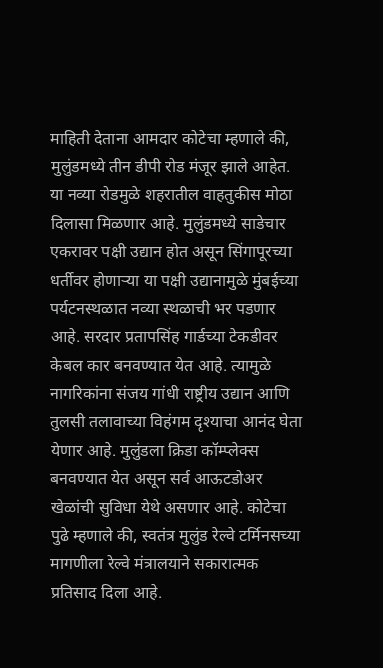माहिती देताना आमदार कोटेचा म्हणाले की, मुलुंडमध्ये तीन डीपी रोड मंजूर झाले आहेत. या नव्या रोडमुळे शहरातील वाहतुकीस मोठा दिलासा मिळणार आहे. मुलुंडमध्ये साडेचार एकरावर पक्षी उद्यान होत असून सिंगापूरच्या धर्तीवर होणाऱ्या या पक्षी उद्यानामुळे मुंबईच्या पर्यटनस्थळात नव्या स्थळाची भर पडणार आहे. सरदार प्रतापसिंह गार्डच्या टेकडीवर केबल कार बनवण्यात येत आहे. त्यामुळे नागरिकांना संजय गांधी राष्ट्रीय उद्यान आणि तुलसी तलावाच्या विहंगम दृश्याचा आनंद घेता येणार आहे. मुलुंडला क्रिडा कॉम्प्लेक्स बनवण्यात येत असून सर्व आऊटडोअर खेळांची सुविधा येथे असणार आहे. कोटेचा पुढे म्हणाले की, स्वतंत्र मुलुंड रेल्वे टर्मिनसच्या मागणीला रेल्वे मंत्रालयाने सकारात्मक प्रतिसाद दिला आहे.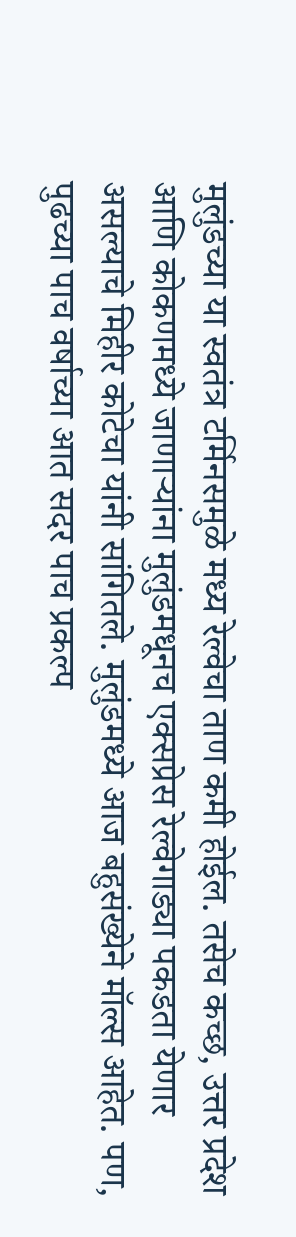मुलुंडच्या या स्वतंत्र टर्मिनसमुळे मध्य रेल्वेचा ताण कमी होईल. तसेच कच्छ, उत्तर प्रदेश आणि कोकणमध्ये जाणाऱ्यांना मुलुंडमधूनच एक्सप्रेस रेल्वेगाड्या पकडता येणार असल्याचे मिहीर कोटेचा यांनी सांगितले. मुलुंडमध्ये आज बहुसंख्येने मॉल्स आहेत. पण, पुढच्या पाच वर्षाच्या आत सदर पाच प्रकल्प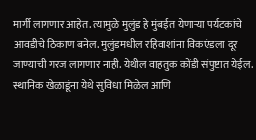मार्गी लागणार आहेत. त्यामुळे मुलुंड हे मुंबईत येणाऱ्या पर्यटकांचे आवडीचे ठिकाण बनेल. मुलुंडमधील रहिवाशांना विकएंडला दूर जाण्याची गरज लागणार नाही. येथील वाहतुक कोंडी संपुष्टात येईल. स्थानिक खेळाडूंना येथे सुविधा मिळेल आणि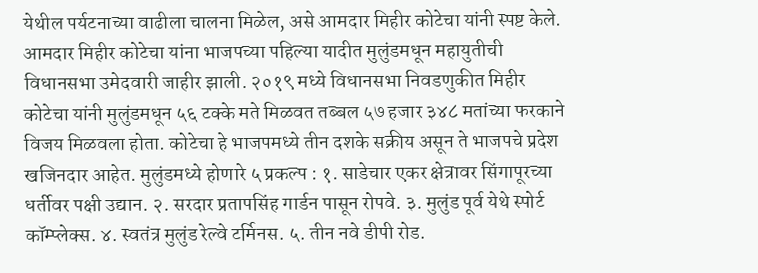येथील पर्यटनाच्या वाढीला चालना मिळेल, असे आमदार मिहीर कोटेचा यांनी स्पष्ट केले. आमदार मिहीर कोटेचा यांना भाजपच्या पहिल्या यादीत मुलुंडमधून महायुतीची विधानसभा उमेदवारी जाहीर झाली. २०१९ मध्ये विधानसभा निवडणुकीत मिहीर कोटेचा यांनी मुलुंडमधून ५६ टक्के मते मिळवत तब्बल ५७ हजार ३४८ मतांच्या फरकाने विजय मिळवला होता. कोटेचा हे भाजपमध्ये तीन दशके सक्रीय असून ते भाजपचे प्रदेश खजिनदार आहेत. मुलुंडमध्ये होणारे ५ प्रकल्प : १. साडेचार एकर क्षेत्रावर सिंगापूरच्या धर्तीवर पक्षी उद्यान. २. सरदार प्रतापसिंह गार्डन पासून रोपवे. ३. मुलुंड पूर्व येथे स्पोर्ट कॉम्प्लेक्स. ४. स्वतंत्र मुलुंड रेल्वे टर्मिनस. ५. तीन नवे डीपी रोड.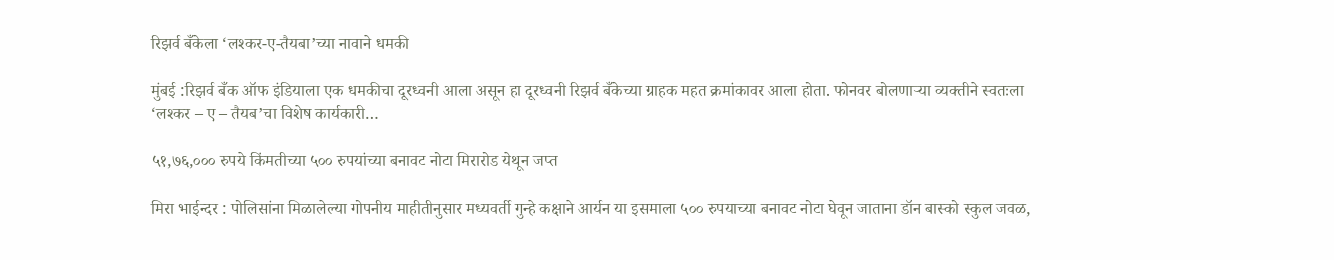रिझर्व बँकेला ‘लश्कर-ए-तैयबा’च्या नावाने धमकी

मुंबई :रिझर्व बँक ऑफ इंडियाला एक धमकीचा दूरध्वनी आला असून हा दूरध्वनी रिझर्व बँकेच्या ग्राहक महत क्रमांकावर आला होता. फोनवर बोलणाऱ्या व्यक्तीने स्वतःला ‘लश्कर – ए – तैयब’चा विशेष कार्यकारी…

५१,७६,००० रुपये किंमतीच्या ५०० रुपयांच्या बनावट नोटा मिरारोड येथून जप्त

मिरा भाईन्दर : पोलिसांना मिळालेल्या गोपनीय माहीतीनुसार मध्यवर्ती गुन्हे कक्षाने आर्यन या इसमाला ५०० रुपयाच्या बनावट नोटा घेवून जाताना डॉन बास्को स्कुल जवळ,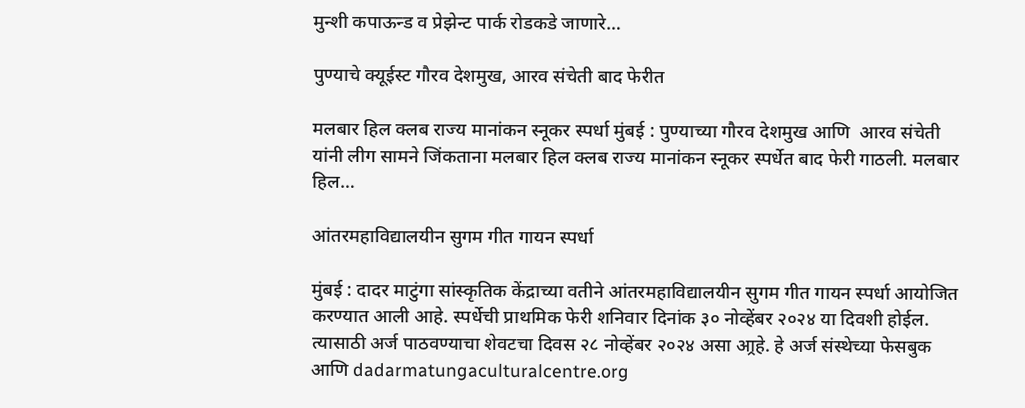मुन्शी कपाऊन्ड व प्रेझेन्ट पार्क रोडकडे जाणारे…

पुण्याचे क्यूईस्ट गौरव देशमुख, आरव संचेती बाद फेरीत

मलबार हिल क्लब राज्य मानांकन स्नूकर स्पर्धा मुंबई : पुण्याच्या गौरव देशमुख आणि  आरव संचेती यांनी लीग सामने जिंकताना मलबार हिल क्लब राज्य मानांकन स्नूकर स्पर्धेत बाद फेरी गाठली. मलबार हिल…

आंतरमहाविद्यालयीन सुगम गीत गायन स्पर्धा

मुंबई : दादर माटुंगा सांस्कृतिक केंद्राच्या वतीने आंतरमहाविद्यालयीन सुगम गीत गायन स्पर्धा आयोजित करण्यात आली आहे. स्पर्धेची प्राथमिक फेरी शनिवार दिनांक ३० नोव्हेंबर २०२४ या दिवशी होईल. त्यासाठी अर्ज पाठवण्याचा शेवटचा दिवस २८ नोव्हेंबर २०२४ असा आ्रहे. हे अर्ज संस्थेच्या फेसबुक आणि dadarmatungaculturalcentre.org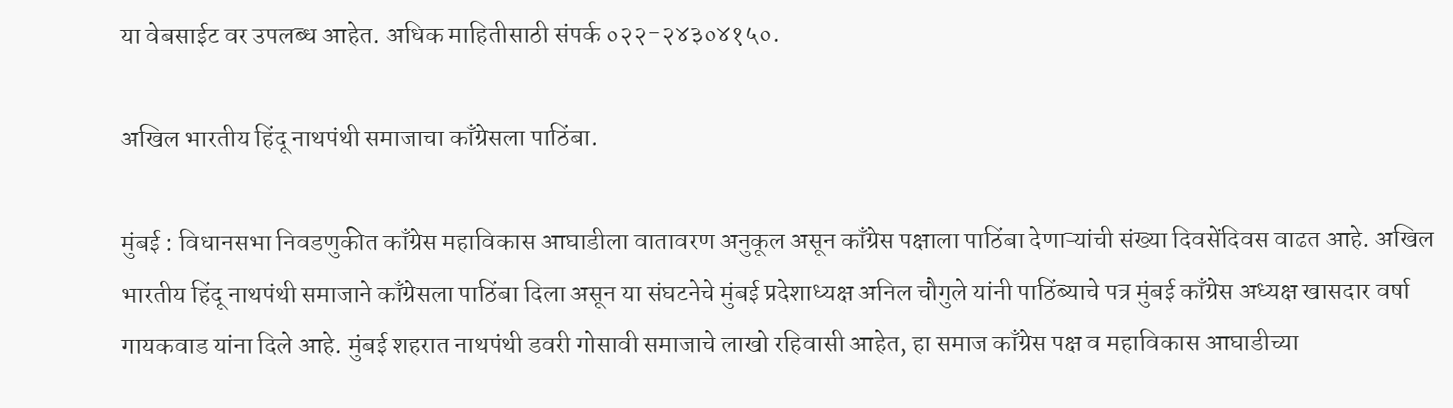या वेबसाईट वर उपलब्ध आहेत. अधिक माहितीसाठी संपर्क ०२२-२४३०४१५०.

अखिल भारतीय हिंदू नाथपंथी समाजाचा काँग्रेसला पाठिंबा.

मुंबई : विधानसभा निवडणुकीत काँग्रेस महाविकास आघाडीला वातावरण अनुकूल असून काँग्रेस पक्षाला पाठिंबा देणाऱ्यांची संख्या दिवसेंदिवस वाढत आहे. अखिल भारतीय हिंदू नाथपंथी समाजाने काँग्रेसला पाठिंबा दिला असून या संघटनेचे मुंबई प्रदेशाध्यक्ष अनिल चौगुले यांनी पाठिंब्याचे पत्र मुंबई काँग्रेस अध्यक्ष खासदार वर्षा गायकवाड यांना दिले आहे. मुंबई शहरात नाथपंथी डवरी गोसावी समाजाचे लाखो रहिवासी आहेत, हा समाज काँग्रेस पक्ष व महाविकास आघाडीच्या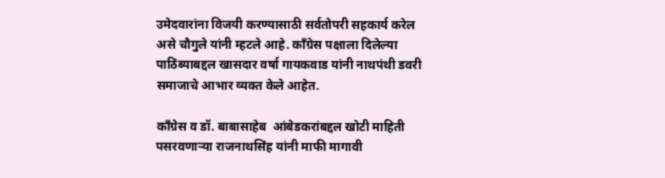उमेदवारांना विजयी करण्यासाठी सर्वतोपरी सहकार्य करेल असे चौगुले यांनी म्हटले आहे. काँग्रेस पक्षाला दिलेल्या पाठिंब्याबद्दल खासदार वर्षा गायकवाड यांनी नाथपंथी डवरी समाजाचे आभार व्यक्त केले आहेत.

काँग्रेस व डॉ. बाबासाहेब  आंबेडकरांबद्दल खोटी माहिती पसरवणाऱ्या राजनाथसिंह यांनी माफी मागावी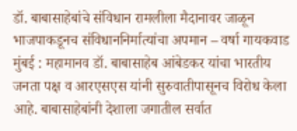डॉ. बाबासाहेबांचे संविधान रामलीला मैदानावर जाळून भाजपाकडूनच संविधाननिर्मात्यांचा अपमान – वर्षा गायकवाड मुंबई : महामानव डॉ. बाबासाहेब आंबेडकर यांचा भारतीय जनता पक्ष व आरएसएस यांनी सुरुवातीपासूनच विरोध केला आहे. बाबासाहेबांनी देशाला जगातील सर्वात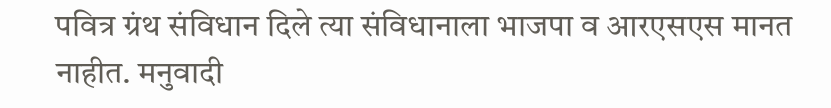पवित्र ग्रंथ संविधान दिले त्या संविधानाला भाजपा व आरएसएस मानत नाहीत. मनुवादी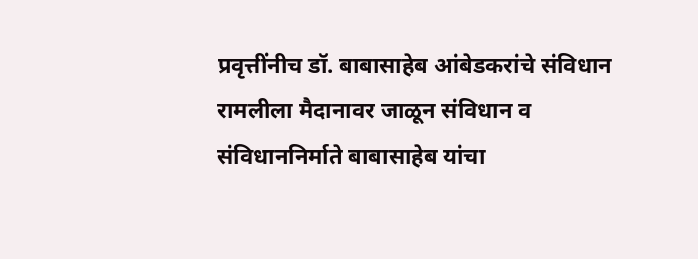प्रवृत्तींनीच डॉ. बाबासाहेब आंबेडकरांचे संविधान रामलीला मैदानावर जाळून संविधान व संविधाननिर्माते बाबासाहेब यांचा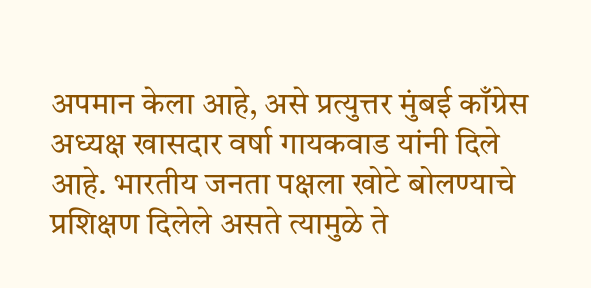अपमान केला आहे, असे प्रत्युत्तर मुंबई काँग्रेस अध्यक्ष खासदार वर्षा गायकवाड यांनी दिले आहे. भारतीय जनता पक्षला खोटे बोलण्याचे प्रशिक्षण दिलेले असते त्यामुळे ते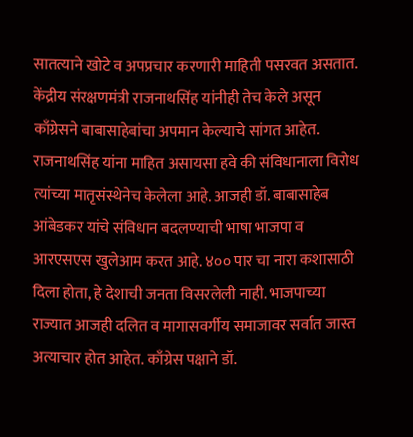सातत्याने खोटे व अपप्रचार करणारी माहिती पसरवत असतात. केंद्रीय संरक्षणमंत्री राजनाथसिंह यांनीही तेच केले असून काँग्रेसने बाबासाहेबांचा अपमान केल्याचे सांगत आहेत. राजनाथसिंह यांना माहित असायसा हवे की संविधानाला विरोध त्यांच्या मातृसंस्थेनेच केलेला आहे. आजही डॉ. बाबासाहेब आंबेडकर यांचे संविधान बदलण्याची भाषा भाजपा व आरएसएस खुलेआम करत आहे. ४०० पार चा नारा कशासाठी दिला होता, हे देशाची जनता विसरलेली नाही. भाजपाच्या राज्यात आजही दलित व मागासवर्गीय समाजावर सर्वात जास्त अत्याचार होत आहेत. काँग्रेस पक्षाने डॉ.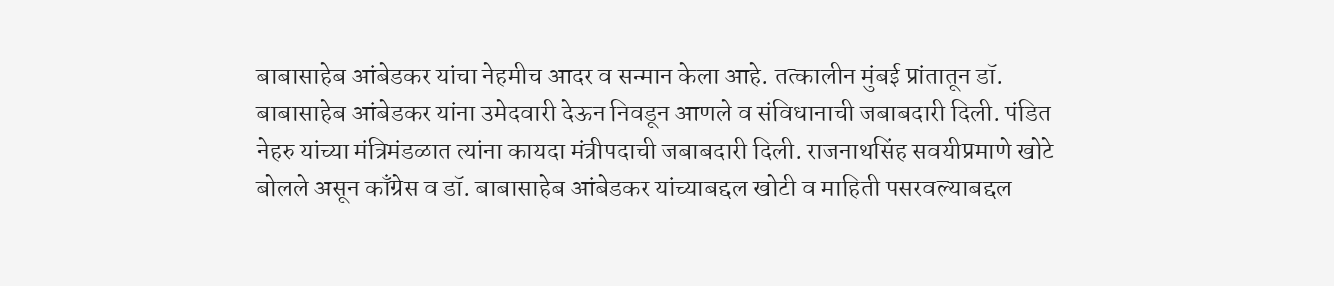बाबासाहेब आंबेडकर यांचा नेहमीच आदर व सन्मान केला आहे. तत्कालीन मुंबई प्रांतातून डॉ. बाबासाहेब आंबेडकर यांना उमेदवारी देऊन निवडून आणले व संविधानाची जबाबदारी दिली. पंडित नेहरु यांच्या मंत्रिमंडळात त्यांना कायदा मंत्रीपदाची जबाबदारी दिली. राजनाथसिंह सवयीप्रमाणे खोटे बोलले असून काँग्रेस व डॉ. बाबासाहेब आंबेडकर यांच्याबद्दल खोटी व माहिती पसरवल्याबद्दल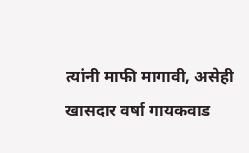त्यांनी माफी मागावी, असेही खासदार वर्षा गायकवाड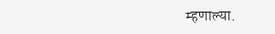म्हणाल्या.